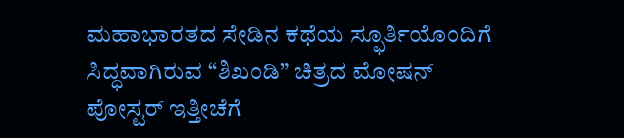ಮಹಾಭಾರತದ ಸೇಡಿನ ಕಥೆಯ ಸ್ಫೂರ್ತಿಯೊಂದಿಗೆ ಸಿದ್ಧವಾಗಿರುವ “ಶಿಖಂಡಿ” ಚಿತ್ರದ ಮೋಷನ್ ಪೋಸ್ಟರ್ ಇತ್ತೀಚೆಗೆ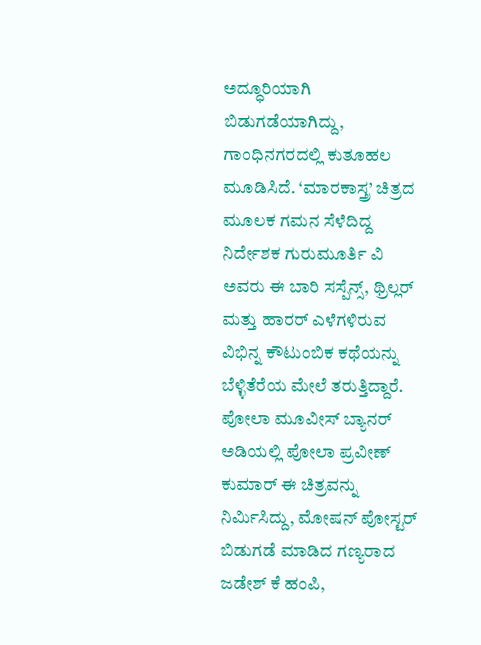ಅದ್ಧೂರಿಯಾಗಿ ಬಿಡುಗಡೆಯಾಗಿದ್ದು, ಗಾಂಧಿನಗರದಲ್ಲಿ ಕುತೂಹಲ ಮೂಡಿಸಿದೆ. ‘ಮಾರಕಾಸ್ತ್ರ’ ಚಿತ್ರದ ಮೂಲಕ ಗಮನ ಸೆಳೆದಿದ್ದ ನಿರ್ದೇಶಕ ಗುರುಮೂರ್ತಿ ವಿ ಅವರು ಈ ಬಾರಿ ಸಸ್ಪೆನ್ಸ್, ಥ್ರಿಲ್ಲರ್ ಮತ್ತು ಹಾರರ್ ಎಳೆಗಳಿರುವ ವಿಭಿನ್ನ ಕೌಟುಂಬಿಕ ಕಥೆಯನ್ನು ಬೆಳ್ಳಿತೆರೆಯ ಮೇಲೆ ತರುತ್ತಿದ್ದಾರೆ.
ಪೋಲಾ ಮೂವೀಸ್ ಬ್ಯಾನರ್ ಅಡಿಯಲ್ಲಿ ಪೋಲಾ ಪ್ರವೀಣ್ ಕುಮಾರ್ ಈ ಚಿತ್ರವನ್ನು ನಿರ್ಮಿಸಿದ್ದು, ಮೋಷನ್ ಪೋಸ್ಟರ್ ಬಿಡುಗಡೆ ಮಾಡಿದ ಗಣ್ಯರಾದ ಜಡೇಶ್ ಕೆ ಹಂಪಿ,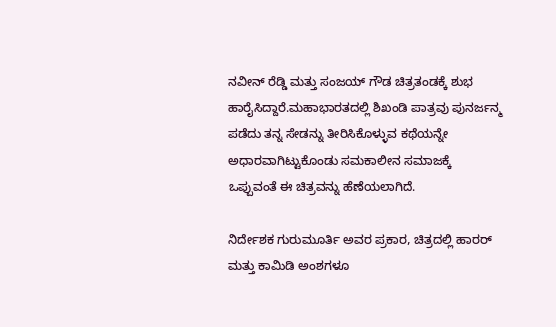ನವೀನ್ ರೆಡ್ಡಿ ಮತ್ತು ಸಂಜಯ್ ಗೌಡ ಚಿತ್ರತಂಡಕ್ಕೆ ಶುಭ ಹಾರೈಸಿದ್ದಾರೆ.ಮಹಾಭಾರತದಲ್ಲಿ ಶಿಖಂಡಿ ಪಾತ್ರವು ಪುನರ್ಜನ್ಮ ಪಡೆದು ತನ್ನ ಸೇಡನ್ನು ತೀರಿಸಿಕೊಳ್ಳುವ ಕಥೆಯನ್ನೇ ಅಧಾರವಾಗಿಟ್ಟುಕೊಂಡು ಸಮಕಾಲೀನ ಸಮಾಜಕ್ಕೆ ಒಪ್ಪುವಂತೆ ಈ ಚಿತ್ರವನ್ನು ಹೆಣೆಯಲಾಗಿದೆ.

ನಿರ್ದೇಶಕ ಗುರುಮೂರ್ತಿ ಅವರ ಪ್ರಕಾರ, ಚಿತ್ರದಲ್ಲಿ ಹಾರರ್ ಮತ್ತು ಕಾಮಿಡಿ ಅಂಶಗಳೂ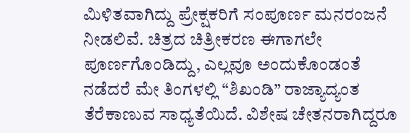ಮಿಳಿತವಾಗಿದ್ದು ಪ್ರೇಕ್ಷಕರಿಗೆ ಸಂಪೂರ್ಣ ಮನರಂಜನೆ ನೀಡಲಿವೆ. ಚಿತ್ರದ ಚಿತ್ರೀಕರಣ ಈಗಾಗಲೇ ಪೂರ್ಣಗೊಂಡಿದ್ದು, ಎಲ್ಲವೂ ಅಂದುಕೊಂಡಂತೆ ನಡೆದರೆ ಮೇ ತಿಂಗಳಲ್ಲಿ “ಶಿಖಂಡಿ” ರಾಜ್ಯಾದ್ಯಂತ ತೆರೆಕಾಣುವ ಸಾಧ್ಯತೆಯಿದೆ. ವಿಶೇಷ ಚೇತನರಾಗಿದ್ದರೂ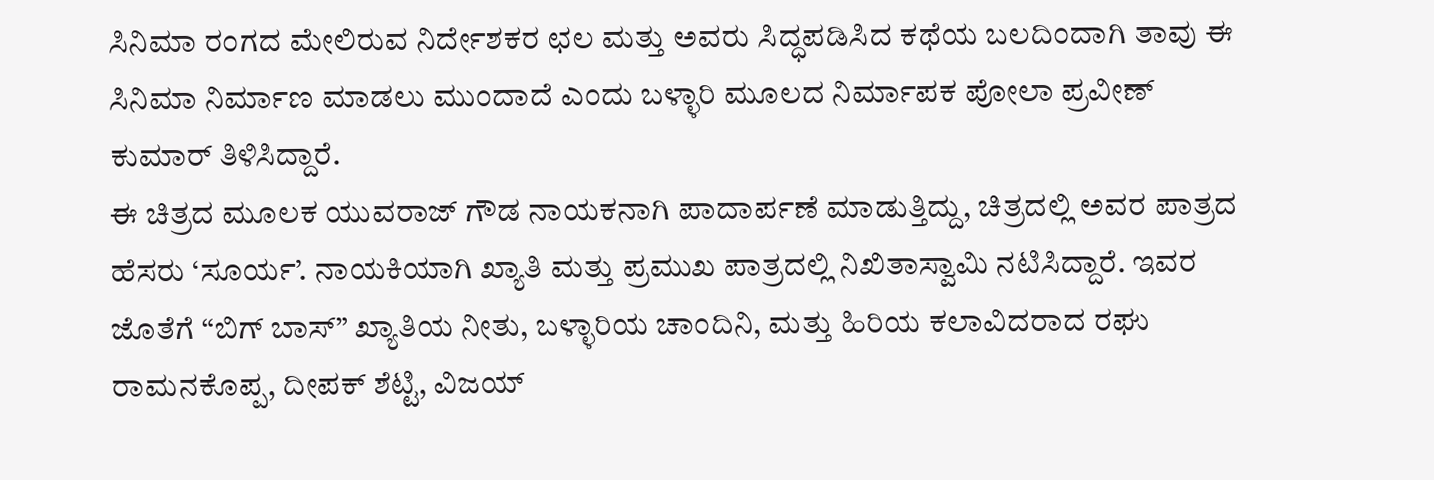ಸಿನಿಮಾ ರಂಗದ ಮೇಲಿರುವ ನಿರ್ದೇಶಕರ ಛಲ ಮತ್ತು ಅವರು ಸಿದ್ಧಪಡಿಸಿದ ಕಥೆಯ ಬಲದಿಂದಾಗಿ ತಾವು ಈ ಸಿನಿಮಾ ನಿರ್ಮಾಣ ಮಾಡಲು ಮುಂದಾದೆ ಎಂದು ಬಳ್ಳಾರಿ ಮೂಲದ ನಿರ್ಮಾಪಕ ಪೋಲಾ ಪ್ರವೀಣ್ ಕುಮಾರ್ ತಿಳಿಸಿದ್ದಾರೆ.
ಈ ಚಿತ್ರದ ಮೂಲಕ ಯುವರಾಜ್ ಗೌಡ ನಾಯಕನಾಗಿ ಪಾದಾರ್ಪಣೆ ಮಾಡುತ್ತಿದ್ದು, ಚಿತ್ರದಲ್ಲಿ ಅವರ ಪಾತ್ರದ ಹೆಸರು ‘ಸೂರ್ಯ’. ನಾಯಕಿಯಾಗಿ ಖ್ಯಾತಿ ಮತ್ತು ಪ್ರಮುಖ ಪಾತ್ರದಲ್ಲಿ ನಿಖಿತಾಸ್ವಾಮಿ ನಟಿಸಿದ್ದಾರೆ. ಇವರ ಜೊತೆಗೆ “ಬಿಗ್ ಬಾಸ್” ಖ್ಯಾತಿಯ ನೀತು, ಬಳ್ಳಾರಿಯ ಚಾಂದಿನಿ, ಮತ್ತು ಹಿರಿಯ ಕಲಾವಿದರಾದ ರಘು ರಾಮನಕೊಪ್ಪ, ದೀಪಕ್ ಶೆಟ್ಟಿ, ವಿಜಯ್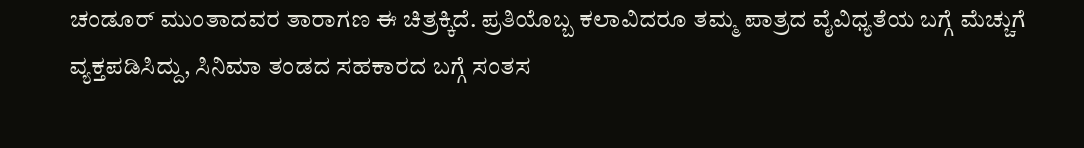ಚಂಡೂರ್ ಮುಂತಾದವರ ತಾರಾಗಣ ಈ ಚಿತ್ರಕ್ಕಿದೆ. ಪ್ರತಿಯೊಬ್ಬ ಕಲಾವಿದರೂ ತಮ್ಮ ಪಾತ್ರದ ವೈವಿಧ್ಯತೆಯ ಬಗ್ಗೆ ಮೆಚ್ಚುಗೆ ವ್ಯಕ್ತಪಡಿಸಿದ್ದು, ಸಿನಿಮಾ ತಂಡದ ಸಹಕಾರದ ಬಗ್ಗೆ ಸಂತಸ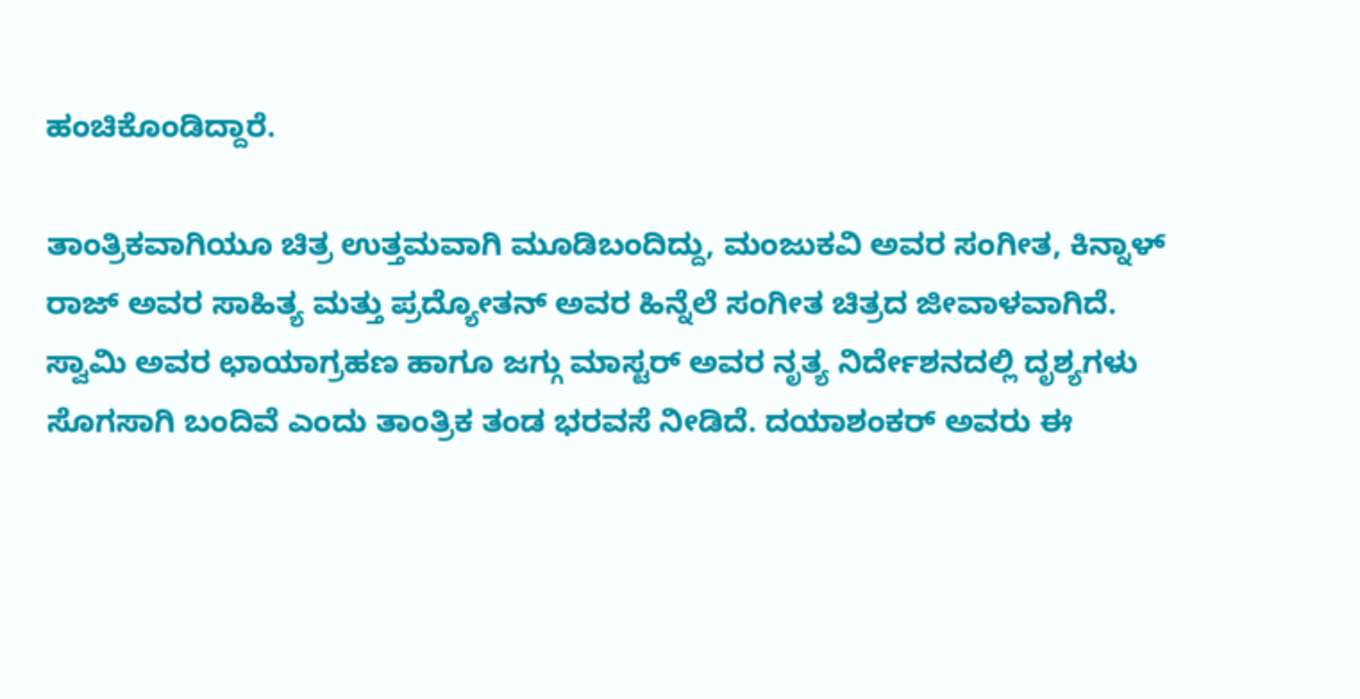ಹಂಚಿಕೊಂಡಿದ್ದಾರೆ.

ತಾಂತ್ರಿಕವಾಗಿಯೂ ಚಿತ್ರ ಉತ್ತಮವಾಗಿ ಮೂಡಿಬಂದಿದ್ದು, ಮಂಜುಕವಿ ಅವರ ಸಂಗೀತ, ಕಿನ್ನಾಳ್ ರಾಜ್ ಅವರ ಸಾಹಿತ್ಯ ಮತ್ತು ಪ್ರದ್ಯೋತನ್ ಅವರ ಹಿನ್ನೆಲೆ ಸಂಗೀತ ಚಿತ್ರದ ಜೀವಾಳವಾಗಿದೆ. ಸ್ವಾಮಿ ಅವರ ಛಾಯಾಗ್ರಹಣ ಹಾಗೂ ಜಗ್ಗು ಮಾಸ್ಟರ್ ಅವರ ನೃತ್ಯ ನಿರ್ದೇಶನದಲ್ಲಿ ದೃಶ್ಯಗಳು ಸೊಗಸಾಗಿ ಬಂದಿವೆ ಎಂದು ತಾಂತ್ರಿಕ ತಂಡ ಭರವಸೆ ನೀಡಿದೆ. ದಯಾಶಂಕರ್ ಅವರು ಈ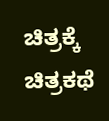ಚಿತ್ರಕ್ಕೆ ಚಿತ್ರಕಥೆ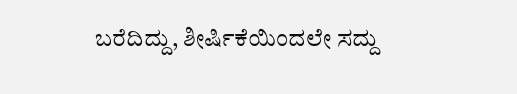ಬರೆದಿದ್ದು, ಶೀರ್ಷಿಕೆಯಿಂದಲೇ ಸದ್ದು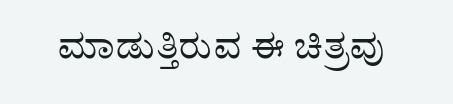ಮಾಡುತ್ತಿರುವ ಈ ಚಿತ್ರವು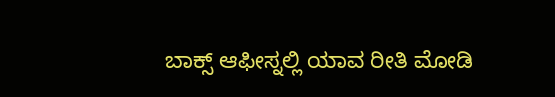ಬಾಕ್ಸ್ ಆಫೀಸ್ನಲ್ಲಿ ಯಾವ ರೀತಿ ಮೋಡಿ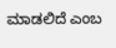ಮಾಡಲಿದೆ ಎಂಬ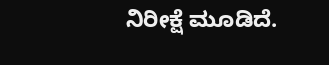ನಿರೀಕ್ಷೆ ಮೂಡಿದೆ.